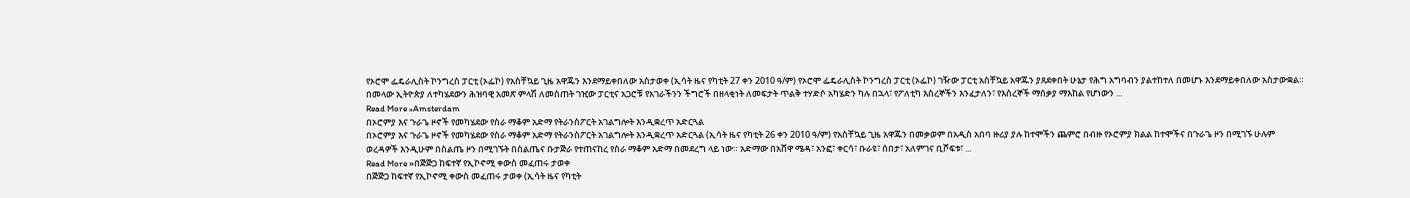የኦሮሞ ፌዴራሊስት ኮንግረስ ፓርቲ (ኦፌኮ) የአስቸኳይ ጊዜ አዋጁን እንደማይቀበለው አስታወቀ (ኢሳት ዜና የካቲት 27 ቀን 2010 ዓ/ም) የኦሮሞ ፌዴራሊስት ኮንግረስ ፓርቲ (ኦፌኮ) ገዥው ፓርቲ አስቸኳይ አዋጁን ያጸደቀበት ሁኔታ የሕግ አግባብን ያልተከተለ በመሆኑ እንደማይቀበለው አስታውቋል። በመላው ኢትዮጵያ ለተካሄደውን ሕዝባዊ አመጽ ምላሽ ለመስጠት ገዢው ፓርቲና አጋሮቹ የአገራችንን ችግሮች በዘላቂነት ለመፍታት ጥልቅ ተሃድሶ አካሄድን ካሉ በኋላ፣ የፖለቲካ እስረኞችን እንፈታለን፣ የእስረኞች ማሰቃያ ማእከል የሆነውን ...
Read More »Amsterdam
በኦሮምያ እና ጉራጌ ዞኖች የመካሄደው የስራ ማቆም አድማ የትራንስፖርት አገልግሎት እንዲቋረጥ አድርጓል
በኦሮምያ እና ጉራጌ ዞኖች የመካሄደው የስራ ማቆም አድማ የትራንስፖርት አገልግሎት እንዲቋረጥ አድርጓል (ኢሳት ዜና የካቲት 26 ቀን 2010 ዓ/ም) የአስቸኳይ ጊዜ አዋጁን በመቃወም በአዲስ አበባ ዙሪያ ያሉ ከተሞችን ጨምሮ በብዙ የኦሮምያ ክልል ከተሞችና በጉራጌ ዞን በሚገኙ ሁሉም ወረዳዎች እንዲሁም በስልጤ ዞን በሚገኙት በስልጤና ቡታጅራ የተጠናከረ የስራ ማቆም አድማ በመደረግ ላይ ነው። አድማው በአሸዋ ሜዳ፣ አንፎ፣ ቀርሳ፣ ቡራዩ፣ ሰበታ፣ አለምገና ቢሾፍቱ፣ ...
Read More »በጅጅጋ ከፍተኛ የኢኮኖሚ ቀውስ መፈጠሩ ታወቀ
በጅጅጋ ከፍተኛ የኢኮኖሚ ቀውስ መፈጠሩ ታወቀ (ኢሳት ዜና የካቲት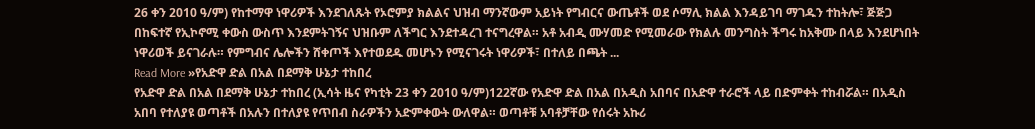26 ቀን 2010 ዓ/ም) የከተማዋ ነዋሪዎች እንደገለጹት የኦሮምያ ክልልና ህዝብ ማንኛውም አይነት የግብርና ውጤቶች ወደ ሶማሊ ክልል እንዳይገባ ማገዱን ተከትሎ፣ ጅጅጋ በከፍተኛ የኢኮኖሚ ቀውስ ውስጥ እንደምትገኝና ህዝቡም ለችግር እንደተዳረገ ተናግረዋል። አቶ አብዲ ሙሃመድ የሚመራው የክልሉ መንግስት ችግሩ ከአቅሙ በላይ እንደሆነበት ነዋሪወች ይናገራሉ። የምግብና ሌሎችን ሸቀጦች እየተወደዱ መሆኑን የሚናገሩት ነዋሪዎች፣ በተለይ በጫት ...
Read More »የአድዋ ድል በአል በደማቅ ሁኔታ ተከበረ
የአድዋ ድል በአል በደማቅ ሁኔታ ተከበረ (ኢሳት ዜና የካቲት 23 ቀን 2010 ዓ/ም)122ኛው የአድዋ ድል በአል በአዲስ አበባና በአድዋ ተራሮች ላይ በድምቀት ተከብሯል። በአዲስ አበባ የተለያዩ ወጣቶች በአሉን በተለያዩ የጥበብ ስራዎችን አድምቀውት ውለዋል። ወጣቶቹ አባቶቻቸው የሰሩት አኩሪ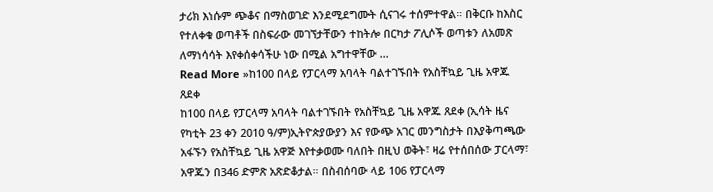ታሪክ እነሱም ጭቆና በማስወገድ እንደሚደግሙት ሲናገሩ ተሰምተዋል። በቅርቡ ከእስር የተለቀቁ ወጣቶች በስፍራው መገኘታቸውን ተከትሎ በርካታ ፖሊሶች ወጣቱን ለአመጽ ለማነሳሳት እየቀሰቀሳችሁ ነው በሚል አግተዋቸው ...
Read More »ከ100 በላይ የፓርላማ አባላት ባልተገኙበት የአስቸኳይ ጊዜ አዋጁ ጸደቀ
ከ100 በላይ የፓርላማ አባላት ባልተገኙበት የአስቸኳይ ጊዜ አዋጁ ጸደቀ (ኢሳት ዜና የካቲት 23 ቀን 2010 ዓ/ም)ኢትዮጵያውያን እና የውጭ አገር መንግስታት በእያቅጣጫው አፋኙን የአስቸኳይ ጊዜ አዋጅ እየተቃወሙ ባለበት በዚህ ወቅት፣ ዛሬ የተሰበሰው ፓርላማ፣ አዋጁን በ346 ድምጽ አጽድቆታል። በስብሰባው ላይ 106 የፓርላማ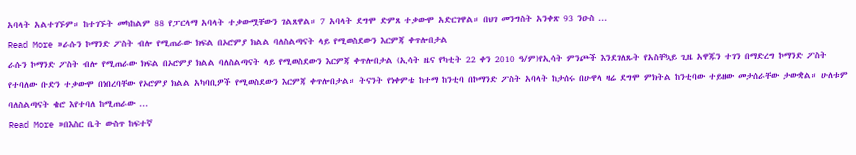አባላት አልተገኙም። ከተገኙት መካከልም 88 የፓርላማ አባላት ተቃውሟቸውን ገልጸዋል። 7 አባላት ደግሞ ድምጸ ተቃውሞ አድርገዋል። በህገ መንግስት አንቀጽ 93 ንዑስ ...
Read More »ራሱን ኮማንድ ፖስት ብሎ የሚጠራው ክፍል በኦሮምያ ክልል ባለስልጣናት ላይ የሚወስደውን እርምጃ ቀጥሎበታል
ራሱን ኮማንድ ፖስት ብሎ የሚጠራው ክፍል በኦሮምያ ክልል ባለስልጣናት ላይ የሚወስደውን እርምጃ ቀጥሎበታል (ኢሳት ዜና የካቲት 22 ቀን 2010 ዓ/ም)የኢሳት ምንጮች እንደገለጹት የአስቸኳይ ጊዜ አዋጁን ተገን በማድረግ ኮማንድ ፖስት የተባለው ቡድን ተቃውሞ በነበረባቸው የኦሮምያ ክልል አካባቢዎች የሚወስደውን እርምጃ ቀጥሎበታል። ትናንት የነቀምቴ ከተማ ከንቲባ በኮማንድ ፖስት አባላት ከታሰሩ በሁዋላ ዛሬ ደግሞ ምክትል ከንቲባው ተይዘው መታሰራቸው ታውቋል። ሁለቱም ባለስልጣናት ቄሮ እየተባለ ከሚጠራው ...
Read More »በእስር ቤት ውስጥ ከፍተኛ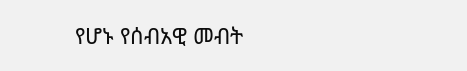የሆኑ የሰብአዊ መብት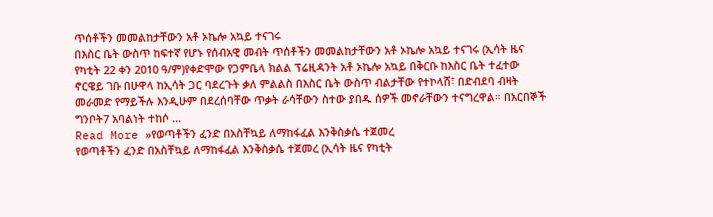ጥሰቶችን መመልከታቸውን አቶ ኦኬሎ አኳይ ተናገሩ
በእስር ቤት ውስጥ ከፍተኛ የሆኑ የሰብአዊ መብት ጥሰቶችን መመልከታቸውን አቶ ኦኬሎ አኳይ ተናገሩ (ኢሳት ዜና የካቲት 22 ቀን 2010 ዓ/ም)የቀድሞው የጋምቤላ ክልል ፕሬዚዳንት አቶ ኦኬሎ አኳይ በቅርቡ ከእስር ቤት ተፈተው ኖርዌይ ገቡ በሁዋላ ከኢሳት ጋር ባደረጉት ቃለ ምልልስ በእስር ቤት ውስጥ ብልታቸው የተኮላሸ፣ በድብደባ ብዛት መራመድ የማይችሉ እንዲሁም በደረሰባቸው ጥቃት ራሳቸውን ስተው ያበዱ ሰዎች መኖራቸውን ተናግረዋል። በአርበኞች ግንቦት7 አባልነት ተከሶ ...
Read More »የወጣቶችን ፈንድ በአስቸኳይ ለማከፋፈል እንቅስቃሴ ተጀመረ
የወጣቶችን ፈንድ በአስቸኳይ ለማከፋፈል እንቅስቃሴ ተጀመረ (ኢሳት ዜና የካቲት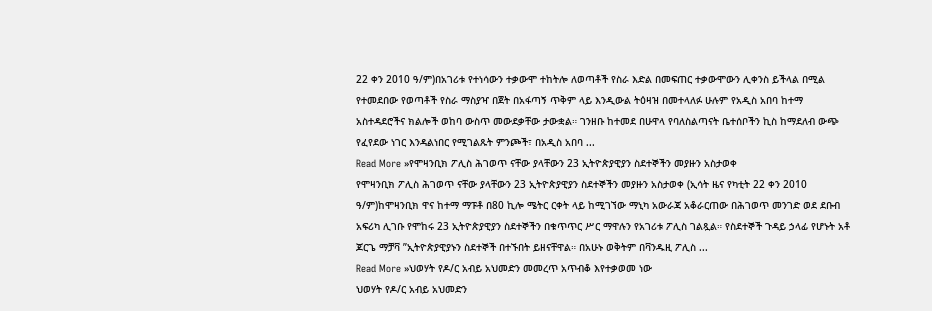22 ቀን 2010 ዓ/ም)በአገሪቱ የተነሳውን ተቃውሞ ተከትሎ ለወጣቶች የስራ እድል በመፍጠር ተቃውሞውን ሊቀንስ ይችላል በሚል የተመደበው የወጣቶች የስራ ማስያዣ በጀት በአፋጣኝ ጥቅም ላይ እንዲውል ትዕዛዝ በመተላለፉ ሁሉም የአዲስ አበባ ከተማ አስተዳደሮችና ክልሎች ወከባ ውስጥ መውደቃቸው ታውቋል። ገንዘቡ ከተመደ በሁዋላ የባለስልጣናት ቤተሰቦችን ኪስ ከማደለብ ውጭ የፈየደው ነገር እንዳልነበር የሚገልጹት ምንጮች፣ በአዲስ አበባ ...
Read More »የሞዛንቢክ ፖሊስ ሕገወጥ ናቸው ያላቸውን 23 ኢትዮጵያዊያን ስደተኞችን መያዙን አስታወቀ
የሞዛንቢክ ፖሊስ ሕገወጥ ናቸው ያላቸውን 23 ኢትዮጵያዊያን ስደተኞችን መያዙን አስታወቀ (ኢሳት ዜና የካቲት 22 ቀን 2010 ዓ/ም)ከሞዛንቢክ ዋና ከተማ ማፑቶ በ80 ኪሎ ሜትር ርቀት ላይ ከሚገኘው ማኒካ አውራጃ አቆራርጠው በሕገወጥ መንገድ ወደ ደቡብ አፍሪካ ሊገቡ የሞከሩ 23 ኢትዮጵያዊያን ስደተኞችን በቁጥጥር ሥር ማዋሉን የአገሪቱ ፖሊስ ገልጿል። የስደተኞች ጉዳይ ኃላፊ የሆኑት አቶ ጆርጌ ማቻቫ ”ኢትዮጵያዊያኑን ስደተኞች በተኙበት ይዘናቸዋል። በአሁኑ ወቅትም በቫንዱዚ ፖሊስ ...
Read More »ህወሃት የዶ/ር አብይ አህመድን መመረጥ አጥብቆ እየተቃወመ ነው
ህወሃት የዶ/ር አብይ አህመድን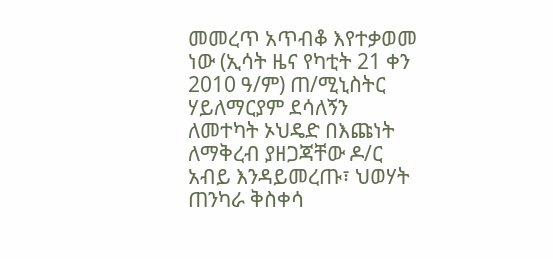መመረጥ አጥብቆ እየተቃወመ ነው (ኢሳት ዜና የካቲት 21 ቀን 2010 ዓ/ም) ጠ/ሚኒስትር ሃይለማርያም ደሳለኝን ለመተካት ኦህዴድ በእጩነት ለማቅረብ ያዘጋጃቸው ዶ/ር አብይ እንዳይመረጡ፣ ህወሃት ጠንካራ ቅስቀሳ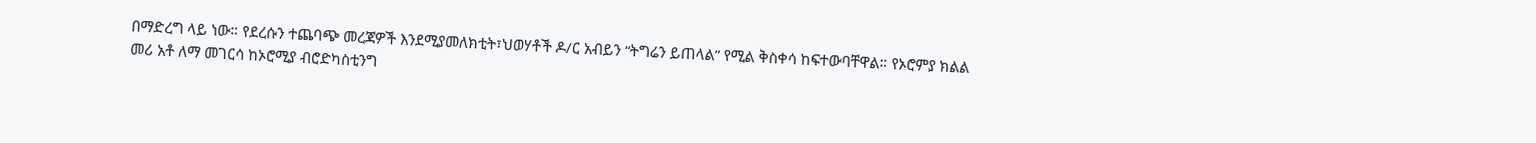በማድረግ ላይ ነው። የደረሱን ተጨባጭ መረጃዎች እንደሚያመለክቲት፣ህወሃቶች ዶ/ር አብይን “ትግሬን ይጠላል” የሚል ቅስቀሳ ከፍተውባቸዋል። የኦሮምያ ክልል መሪ አቶ ለማ መገርሳ ከኦሮሚያ ብሮድካስቲንግ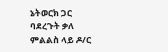ኔትወርክ ጋር ባደረጉት ቃለ ምልልስ ላይ ዶ/ር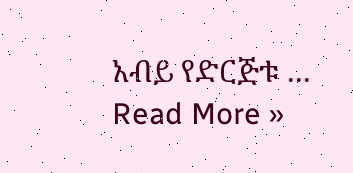አብይ የድርጅቱ ...
Read More »